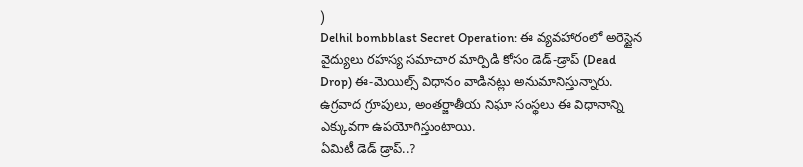)
Delhil bombblast Secret Operation: ఈ వ్యవహారంలో అరెస్టైన వైద్యులు రహస్య సమాచార మార్పిడి కోసం డెడ్-డ్రాప్ (Dead Drop) ఈ-మెయిల్స్ విధానం వాడినట్లు అనుమానిస్తున్నారు. ఉగ్రవాద గ్రూపులు, అంతర్జాతీయ నిఘా సంస్థలు ఈ విధానాన్ని ఎక్కువగా ఉపయోగిస్తుంటాయి.
ఏమిటీ డెడ్ డ్రాప్..?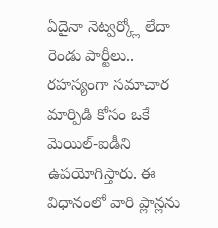ఏదైనా నెట్వర్క్లో లేదా రెండు పార్టీలు.. రహస్యంగా సమాచార మార్పిడి కోసం ఒకే మెయిల్-ఐడీని ఉపయోగిస్తారు. ఈ విధానంలో వారి ప్లాన్లను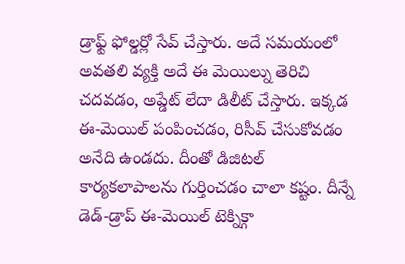డ్రాఫ్ట్ ఫోల్డర్లో సేవ్ చేస్తారు. అదే సమయంలో అవతలి వ్యక్తి అదే ఈ మెయిల్ను తెరిచి చదవడం, అప్డేట్ లేదా డిలీట్ చేస్తారు. ఇక్కడ ఈ-మెయిల్ పంపించడం, రిసీవ్ చేసుకోవడం అనేది ఉండదు. దీంతో డిజిటల్ కార్యకలాపాలను గుర్తించడం చాలా కష్టం. దీన్నే డెడ్-డ్రాప్ ఈ-మెయిల్ టెక్నిక్గా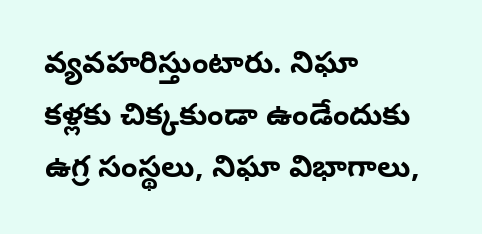వ్యవహరిస్తుంటారు. నిఘా కళ్లకు చిక్కకుండా ఉండేందుకు ఉగ్ర సంస్థలు, నిఘా విభాగాలు,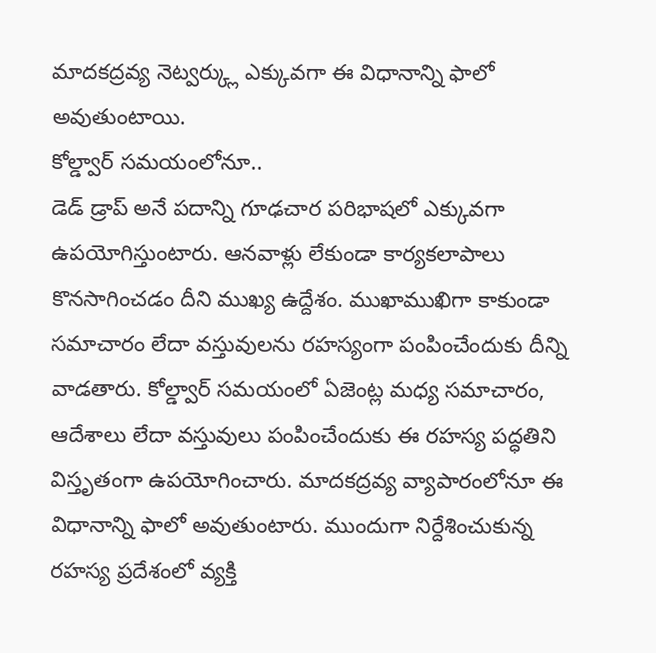మాదకద్రవ్య నెట్వర్క్లు ఎక్కువగా ఈ విధానాన్ని ఫాలో అవుతుంటాయి.
కోల్డ్వార్ సమయంలోనూ..
డెడ్ డ్రాప్ అనే పదాన్ని గూఢచార పరిభాషలో ఎక్కువగా ఉపయోగిస్తుంటారు. ఆనవాళ్లు లేకుండా కార్యకలాపాలు కొనసాగించడం దీని ముఖ్య ఉద్దేశం. ముఖాముఖిగా కాకుండా సమాచారం లేదా వస్తువులను రహస్యంగా పంపించేందుకు దీన్ని వాడతారు. కోల్డ్వార్ సమయంలో ఏజెంట్ల మధ్య సమాచారం, ఆదేశాలు లేదా వస్తువులు పంపించేందుకు ఈ రహస్య పద్ధతిని విస్తృతంగా ఉపయోగించారు. మాదకద్రవ్య వ్యాపారంలోనూ ఈ విధానాన్ని ఫాలో అవుతుంటారు. ముందుగా నిర్దేశించుకున్న రహస్య ప్రదేశంలో వ్యక్తి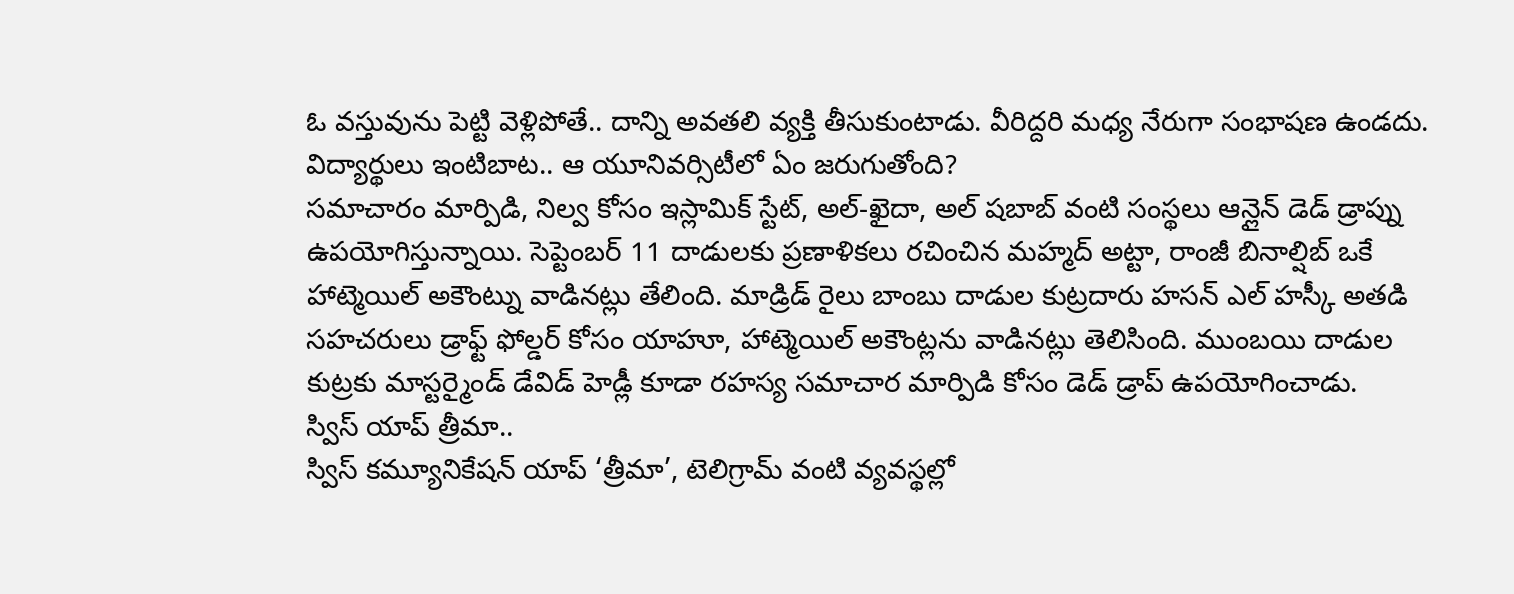ఓ వస్తువును పెట్టి వెళ్లిపోతే.. దాన్ని అవతలి వ్యక్తి తీసుకుంటాడు. వీరిద్దరి మధ్య నేరుగా సంభాషణ ఉండదు.
విద్యార్థులు ఇంటిబాట.. ఆ యూనివర్సిటీలో ఏం జరుగుతోంది?
సమాచారం మార్పిడి, నిల్వ కోసం ఇస్లామిక్ స్టేట్, అల్-ఖైదా, అల్ షబాబ్ వంటి సంస్థలు ఆన్లైన్ డెడ్ డ్రాప్ను ఉపయోగిస్తున్నాయి. సెప్టెంబర్ 11 దాడులకు ప్రణాళికలు రచించిన మహ్మద్ అట్టా, రాంజీ బినాల్షిబ్ ఒకే హాట్మెయిల్ అకౌంట్ను వాడినట్లు తేలింది. మాడ్రిడ్ రైలు బాంబు దాడుల కుట్రదారు హసన్ ఎల్ హస్కీ అతడి సహచరులు డ్రాఫ్ట్ ఫోల్డర్ కోసం యాహూ, హాట్మెయిల్ అకౌంట్లను వాడినట్లు తెలిసింది. ముంబయి దాడుల కుట్రకు మాస్టర్మైండ్ డేవిడ్ హెడ్లీ కూడా రహస్య సమాచార మార్పిడి కోసం డెడ్ డ్రాప్ ఉపయోగించాడు.
స్విస్ యాప్ త్రీమా..
స్విస్ కమ్యూనికేషన్ యాప్ ‘త్రీమా’, టెలిగ్రామ్ వంటి వ్యవస్థల్లో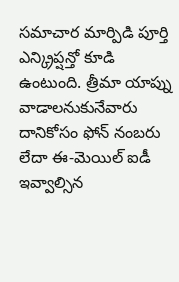సమాచార మార్పిడి పూర్తి ఎన్క్రిప్షన్తో కూడి ఉంటుంది. త్రీమా యాప్ను వాడాలనుకునేవారు దానికోసం ఫోన్ నంబరు లేదా ఈ-మెయిల్ ఐడీ ఇవ్వాల్సిన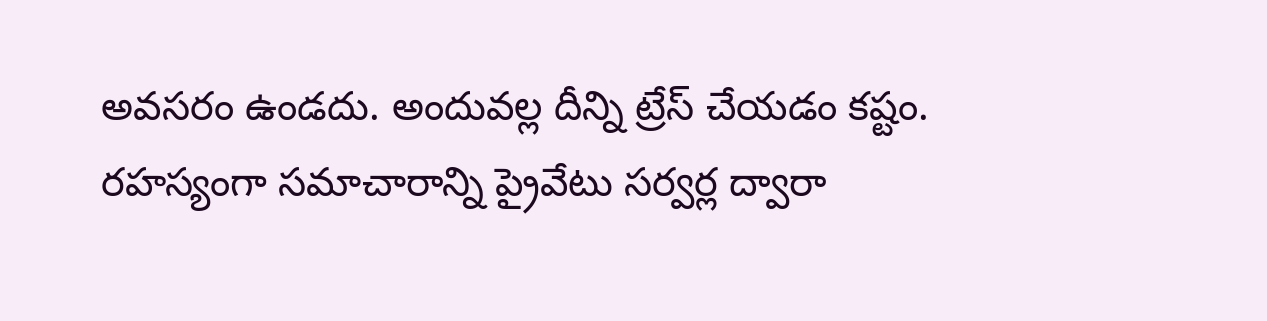అవసరం ఉండదు. అందువల్ల దీన్ని ట్రేస్ చేయడం కష్టం. రహస్యంగా సమాచారాన్ని ప్రైవేటు సర్వర్ల ద్వారా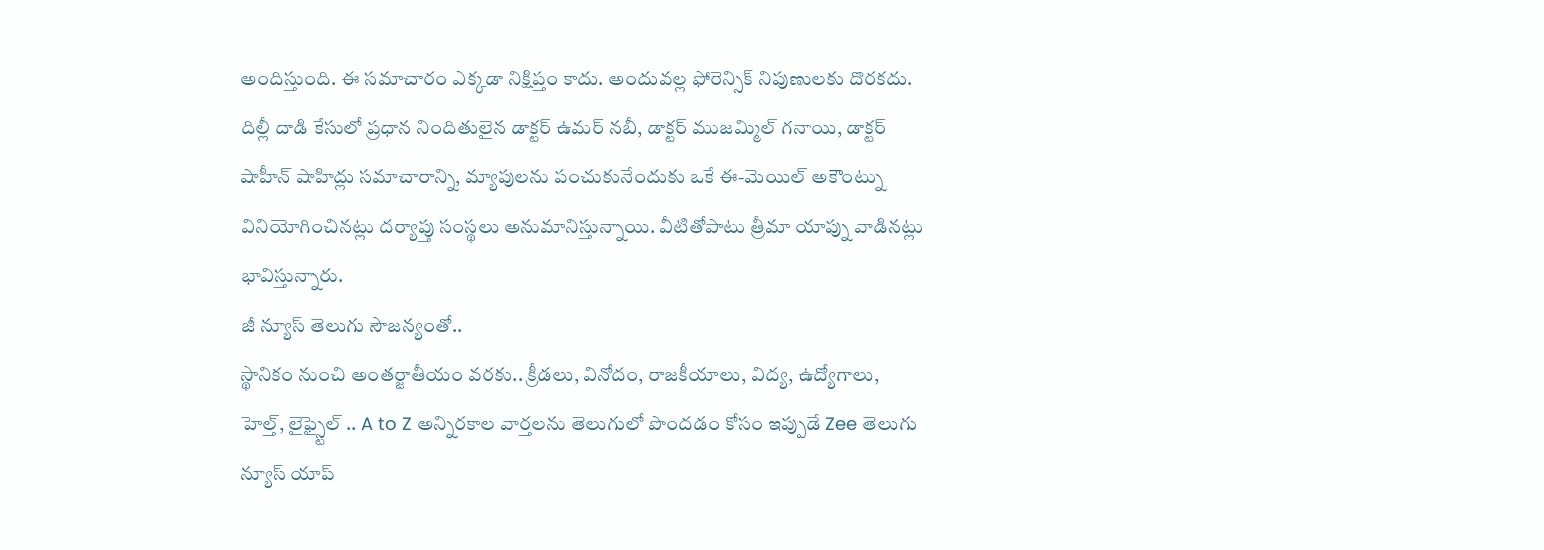అందిస్తుంది. ఈ సమాచారం ఎక్కడా నిక్షిప్తం కాదు. అందువల్ల ఫోరెన్సిక్ నిపుణులకు దొరకదు. దిల్లీ దాడి కేసులో ప్రధాన నిందితులైన డాక్టర్ ఉమర్ నబీ, డాక్టర్ ముజమ్మిల్ గనాయి, డాక్టర్ షాహీన్ షాహిద్లు సమాచారాన్ని, మ్యాపులను పంచుకునేందుకు ఒకే ఈ-మెయిల్ అకౌంట్ను వినియోగించినట్లు దర్యాప్తు సంస్థలు అనుమానిస్తున్నాయి. వీటితోపాటు త్రీమా యాప్ను వాడినట్లు భావిస్తున్నారు.
జీ న్యూస్ తెలుగు సౌజన్యంతో..
స్థానికం నుంచి అంతర్జాతీయం వరకు.. క్రీడలు, వినోదం, రాజకీయాలు, విద్య, ఉద్యోగాలు, హెల్త్, లైఫ్స్టైల్ .. A to Z అన్నిరకాల వార్తలను తెలుగులో పొందడం కోసం ఇప్పుడే Zee తెలుగు న్యూస్ యాప్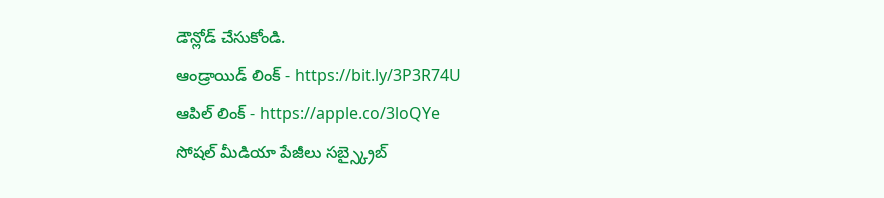డౌన్లోడ్ చేసుకోండి.
ఆండ్రాయిడ్ లింక్ - https://bit.ly/3P3R74U
ఆపిల్ లింక్ - https://apple.co/3loQYe
సోషల్ మీడియా పేజీలు సబ్స్క్రైబ్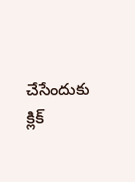చేసేందుకు క్లిక్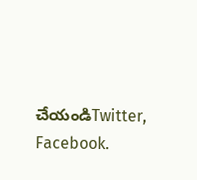చేయండిTwitter, Facebook.